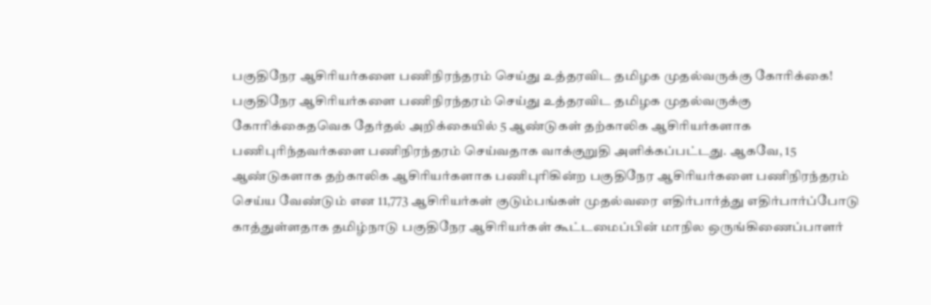பகுதிநேர ஆசிரியர்களை பணிநிரந்தரம் செய்து உத்தரவிட தமிழக முதல்வருக்கு கோரிக்கை!
பகுதிநேர ஆசிரியர்களை பணிநிரந்தரம் செய்து உத்தரவிட தமிழக முதல்வருக்கு கோரிக்கைதவெக தேர்தல் அறிக்கையில் 5 ஆண்டுகள் தற்காலிக ஆசிரியர்களாக பணிபுரிந்தவர்களை பணிநிரந்தரம் செய்வதாக வாக்குறுதி அளிக்கப்பட்டது. ஆகவே, 15 ஆண்டுகளாக தற்காலிக ஆசிரியர்களாக பணிபுரிகின்ற பகுதிநேர ஆசிரியர்களை பணிநிரந்தரம் செய்ய வேண்டும் என 11,773 ஆசிரியர்கள் குடும்பங்கள் முதல்வரை எதிர்பார்த்து எதிர்பார்ப்போடு காத்துள்ளதாக தமிழ்நாடு பகுதிநேர ஆசிரியர்கள் கூட்டமைப்பின் மாநில ஒருங்கிணைப்பாளர்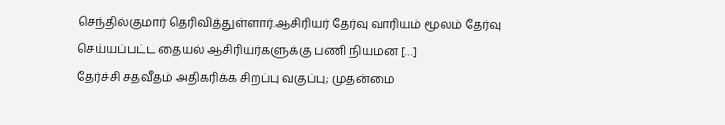செந்தில்குமார் தெரிவித்துள்ளார்.ஆசிரியர் தேர்வு வாரியம் மூலம் தேர்வு செய்யப்பட்ட தையல் ஆசிரியர்களுக்கு பணி நியமன […]
தேர்ச்சி சதவீதம் அதிகரிக்க சிறப்பு வகுப்பு; முதன்மை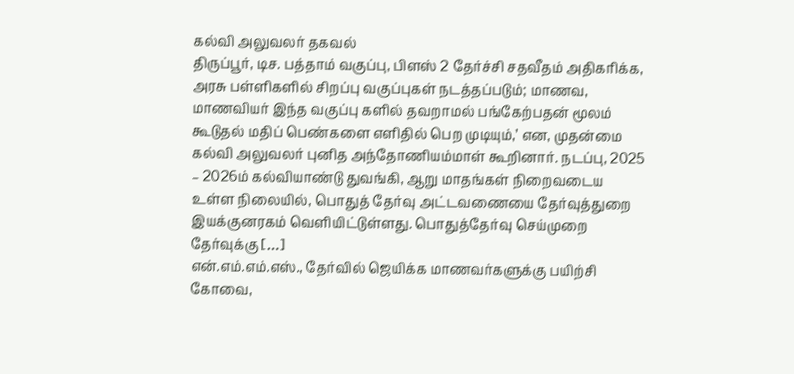கல்வி அலுவலர் தகவல்
திருப்பூர், டிச. பத்தாம் வகுப்பு, பிளஸ் 2 தேர்ச்சி சதவீதம் அதிகரிக்க, அரசு பள்ளிகளில் சிறப்பு வகுப்புகள் நடத்தப்படும்; மாணவ, மாணவியர் இந்த வகுப்பு களில் தவறாமல் பங்கேற்பதன் மூலம் கூடுதல் மதிப் பெண்களை எளிதில் பெற முடியும்,’ என, முதன்மை கல்வி அலுவலர் புனித அந்தோணியம்மாள் கூறினார். நடப்பு, 2025 – 2026ம் கல்வியாண்டு துவங்கி, ஆறு மாதங்கள் நிறைவடைய உள்ள நிலையில், பொதுத் தேர்வு அட்டவணையை தேர்வுத்துறை இயக்குனரகம் வெளியிட்டுள்ளது. பொதுத்தேர்வு செய்முறை தேர்வுக்கு […]
என்.எம்.எம்.எஸ்., தேர்வில் ஜெயிக்க மாணவர்களுக்கு பயிற்சி
கோவை,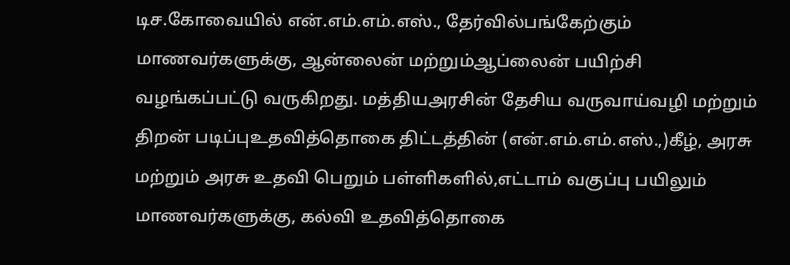டிச.கோவையில் என்.எம்.எம்.எஸ்., தேர்வில்பங்கேற்கும் மாணவர்களுக்கு, ஆன்லைன் மற்றும்ஆப்லைன் பயிற்சி வழங்கப்பட்டு வருகிறது. மத்தியஅரசின் தேசிய வருவாய்வழி மற்றும் திறன் படிப்புஉதவித்தொகை திட்டத்தின் (என்.எம்.எம்.எஸ்.,)கீழ், அரசு மற்றும் அரசு உதவி பெறும் பள்ளிகளில்,எட்டாம் வகுப்பு பயிலும் மாணவர்களுக்கு, கல்வி உதவித்தொகை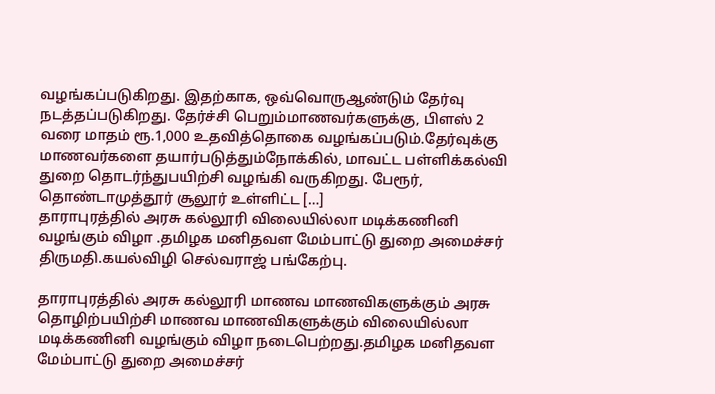வழங்கப்படுகிறது. இதற்காக, ஒவ்வொருஆண்டும் தேர்வு நடத்தப்படுகிறது. தேர்ச்சி பெறும்மாணவர்களுக்கு, பிளஸ் 2 வரை மாதம் ரூ.1,000 உதவித்தொகை வழங்கப்படும்.தேர்வுக்கு மாணவர்களை தயார்படுத்தும்நோக்கில், மாவட்ட பள்ளிக்கல்வி துறை தொடர்ந்துபயிற்சி வழங்கி வருகிறது. பேரூர், தொண்டாமுத்தூர் சூலூர் உள்ளிட்ட […]
தாராபுரத்தில் அரசு கல்லூரி விலையில்லா மடிக்கணினி வழங்கும் விழா .தமிழக மனிதவள மேம்பாட்டு துறை அமைச்சர் திருமதி.கயல்விழி செல்வராஜ் பங்கேற்பு.

தாராபுரத்தில் அரசு கல்லூரி மாணவ மாணவிகளுக்கும் அரசு தொழிற்பயிற்சி மாணவ மாணவிகளுக்கும் விலையில்லா மடிக்கணினி வழங்கும் விழா நடைபெற்றது.தமிழக மனிதவள மேம்பாட்டு துறை அமைச்சர்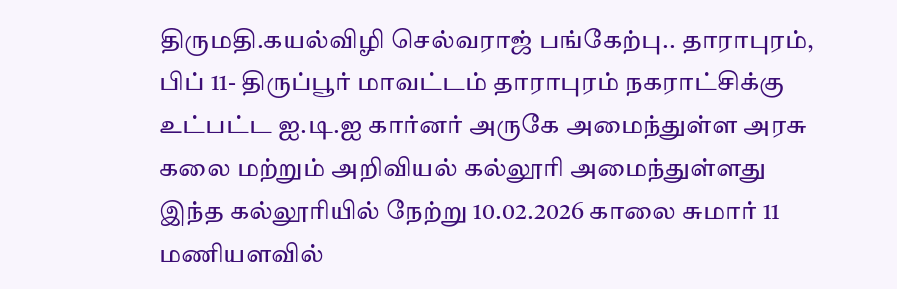திருமதி.கயல்விழி செல்வராஜ் பங்கேற்பு.. தாராபுரம், பிப் 11- திருப்பூர் மாவட்டம் தாராபுரம் நகராட்சிக்கு உட்பட்ட ஐ.டி.ஐ கார்னர் அருகே அமைந்துள்ள அரசு கலை மற்றும் அறிவியல் கல்லூரி அமைந்துள்ளது இந்த கல்லூரியில் நேற்று 10.02.2026 காலை சுமார் 11 மணியளவில்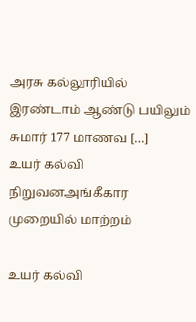அரசு கல்லூரியில் இரண்டாம் ஆண்டு பயிலும் சுமார் 177 மாணவ […]
உயர் கல்வி நிறுவனஅங்கீகார முறையில் மாற்றம்

உயர் கல்வி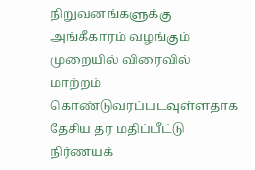நிறுவனங்களுக்கு அங்கீகாரம் வழங்கும் முறையில் விரைவில் மாற்றம் கொண்டுவரப்படவுள்ளதாக தேசிய தர மதிப்பீட்டு நிர்ணயக்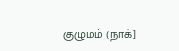குழுமம் (நாக்]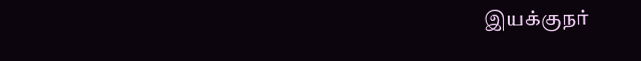இயக்குநர்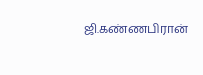ஜி.கண்ணபிரான்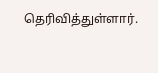தெரிவித்துள்ளார்.